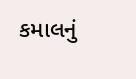કમાલનું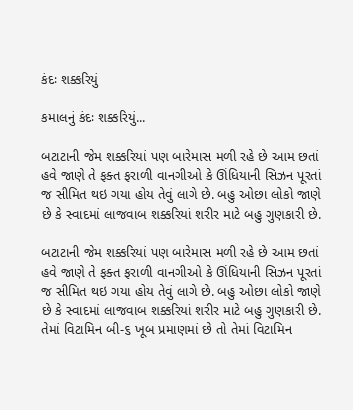કંદઃ શક્કરિયું

કમાલનું કંદઃ શક્કરિયું...

બટાટાની જેમ શક્કરિયાં પણ બારેમાસ મળી રહે છે આમ છતાં હવે જાણે તે ફક્ત ફરાળી વાનગીઓ કે ઊંધિયાની સિઝન પૂરતાં જ સીમિત થઇ ગયા હોય તેવું લાગે છે. બહુ ઓછા લોકો જાણે છે કે સ્વાદમાં લાજવાબ શક્કરિયાં શરીર માટે બહુ ગુણકારી છે.

બટાટાની જેમ શક્કરિયાં પણ બારેમાસ મળી રહે છે આમ છતાં હવે જાણે તે ફક્ત ફરાળી વાનગીઓ કે ઊંધિયાની સિઝન પૂરતાં જ સીમિત થઇ ગયા હોય તેવું લાગે છે. બહુ ઓછા લોકો જાણે છે કે સ્વાદમાં લાજવાબ શક્કરિયાં શરીર માટે બહુ ગુણકારી છે. તેમાં વિટામિન બી-૬ ખૂબ પ્રમાણમાં છે તો તેમાં વિટામિન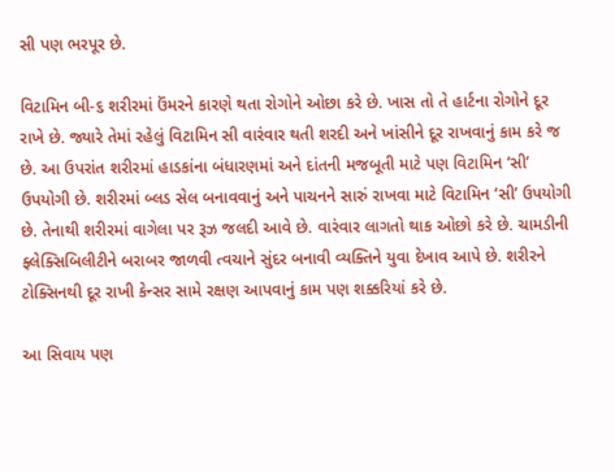સી પણ ભરપૂર છે.

વિટામિન બી-૬ શરીરમાં ઉંમરને કારણે થતા રોગોને ઓછા કરે છે. ખાસ તો તે હાર્ટના રોગોને દૂર રાખે છે. જ્યારે તેમાં રહેલું વિટામિન સી વારંવાર થતી શરદી અને ખાંસીને દૂર રાખવાનું કામ કરે જ છે. આ ઉપરાંત શરીરમાં હાડકાંના બંધારણમાં અને દાંતની મજબૂતી માટે પણ વિટામિન ‘સી’ ઉપયોગી છે. શરીરમાં બ્લડ સેલ બનાવવાનું અને પાચનને સારું રાખવા માટે વિટામિન ‘સી’ ઉપયોગી છે. તેનાથી શરીરમાં વાગેલા પર રૂઝ જલદી આવે છે. વારંવાર લાગતો થાક ઓછો કરે છે. ચામડીની ફ્લેક્સિબિલીટીને બરાબર જાળવી ત્વચાને સુંદર બનાવી વ્યક્તિને યુવા દેખાવ આપે છે. શરીરને ટોક્સિનથી દૂર રાખી કેન્સર સામે રક્ષણ આપવાનું કામ પણ શક્કરિયાં કરે છે.

આ સિવાય પણ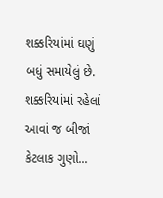શક્કરિયાંમાં ઘણું બધું સમાયેલું છે. શક્કરિયાંમાં રહેલાં આવાં જ બીજાં કેટલાક ગુણો...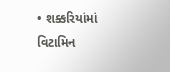• શક્કરિયાંમાં વિટામિન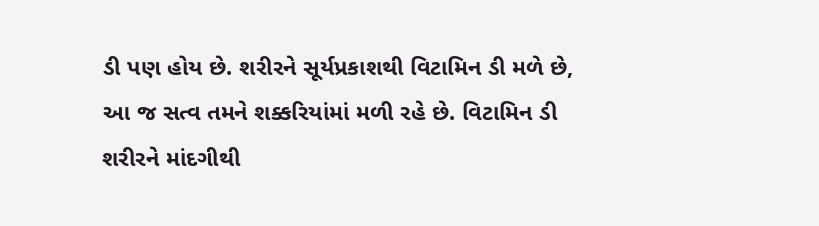ડી પણ હોય છે. શરીરને સૂર્યપ્રકાશથી વિટામિન ડી મળે છે, આ જ સત્વ તમને શક્કરિયાંમાં મળી રહે છે. વિટામિન ડી શરીરને માંદગીથી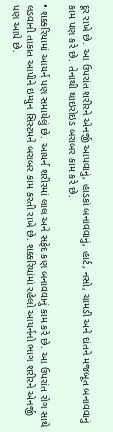દૂર રાખે છે. આ ઉપરાંત શરીરને એનર્જી આપવાનું, હાડકાં બનાવવાનું, હાર્ટ, નસો, ચામડી અને દાંતને મજબૂત બનાવવાનું કામ પણ કરે છે. તેનાથી થાઇરોઇડ બરાબર કામ કરે છે.

• શક્કરિયામાં આયર્ન પણ સમાયેલું છે. આયર્ન શરીરમાં લાલ અને સફેદ કણ બનાવવાનું કામ કરે છે. આ ઉપરાંત રોગ સાથે લડવાની તાકાત આપીને ઇમ્યુન સિસ્ટમને બરાબર કામ કરતી રાખે છે. શક્કરિયાંમાં રહેલો આયર્નનો ભાગ શરીરને એનર્જી પણ આપે છે.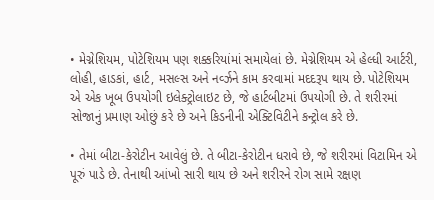• મેગ્નેશિયમ, પોટેશિયમ પણ શક્કરિયાંમાં સમાયેલાં છે. મેગ્નેશિયમ એ હેલ્ધી આર્ટરી, લોહી, હાડકાં, હાર્ટ, મસલ્સ અને નર્વ્ઝને કામ કરવામાં મદદરૂપ થાય છે. પોટેશિયમ એ એક ખૂબ ઉપયોગી ઇલેક્ટ્રોલાઇટ છે, જે હાર્ટબીટમાં ઉપયોગી છે. તે શરીરમાં સોજાનું પ્રમાણ ઓછું કરે છે અને કિડનીની એક્ટિવિટીને કન્ટ્રોલ કરે છે.

• તેમાં બીટા-કેરોટીન આવેલું છે. તે બીટા-કેરોટીન ધરાવે છે, જે શરીરમાં વિટામિન એ પૂરું પાડે છે. તેનાથી આંખો સારી થાય છે અને શરીરને રોગ સામે રક્ષણ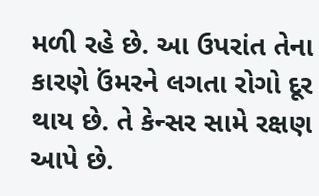મળી રહે છે. આ ઉપરાંત તેના કારણે ઉંમરને લગતા રોગો દૂર થાય છે. તે કેન્સર સામે રક્ષણ આપે છે.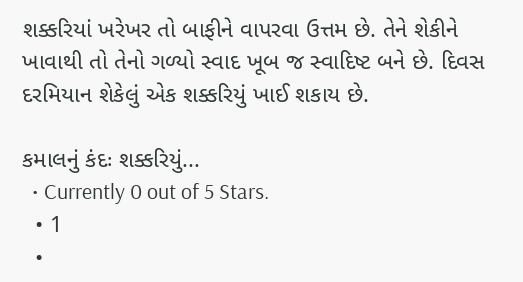શક્કરિયાં ખરેખર તો બાફીને વાપરવા ઉત્તમ છે. તેને શેકીને ખાવાથી તો તેનો ગળ્યો સ્વાદ ખૂબ જ સ્વાદિષ્ટ બને છે. દિવસ દરમિયાન શેકેલું એક શક્કરિયું ખાઈ શકાય છે.

કમાલનું કંદઃ શક્કરિયું...
  • Currently 0 out of 5 Stars.
  • 1
  •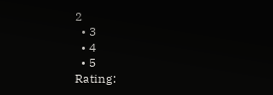2
  • 3
  • 4
  • 5
Rating: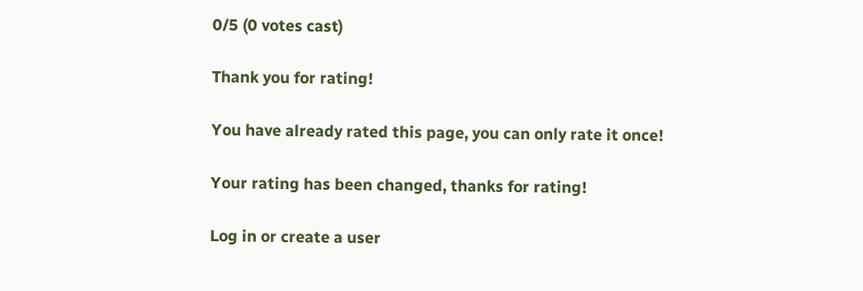0/5 (0 votes cast)

Thank you for rating!

You have already rated this page, you can only rate it once!

Your rating has been changed, thanks for rating!

Log in or create a user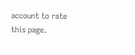account to rate this page.